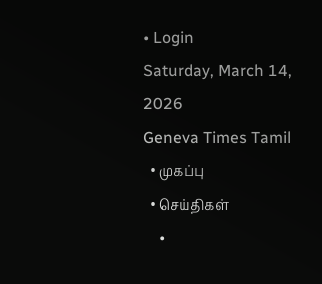• Login
Saturday, March 14, 2026
Geneva Times Tamil
  • முகப்பு
  • செய்திகள்
    •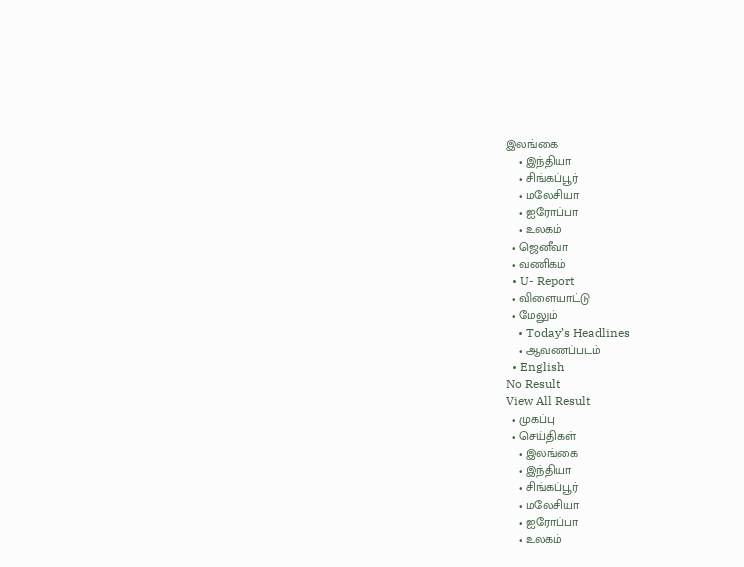இலங்கை
    • இந்தியா
    • சிங்கப்பூர்
    • மலேசியா
    • ஐரோப்பா
    • உலகம்
  • ஜெனீவா
  • வணிகம்
  • U- Report
  • விளையாட்டு
  • மேலும்
    • Today’s Headlines
    • ஆவணப்படம்
  • English
No Result
View All Result
  • முகப்பு
  • செய்திகள்
    • இலங்கை
    • இந்தியா
    • சிங்கப்பூர்
    • மலேசியா
    • ஐரோப்பா
    • உலகம்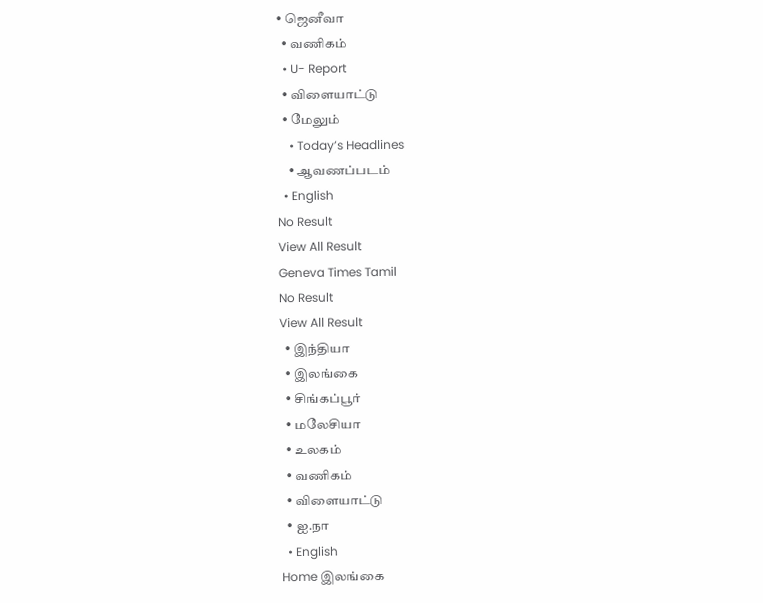• ஜெனீவா
  • வணிகம்
  • U- Report
  • விளையாட்டு
  • மேலும்
    • Today’s Headlines
    • ஆவணப்படம்
  • English
No Result
View All Result
Geneva Times Tamil
No Result
View All Result
  • இந்தியா
  • இலங்கை
  • சிங்கப்பூர்
  • மலேசியா
  • உலகம்
  • வணிகம்
  • விளையாட்டு
  • ஐ.நா
  • English
Home இலங்கை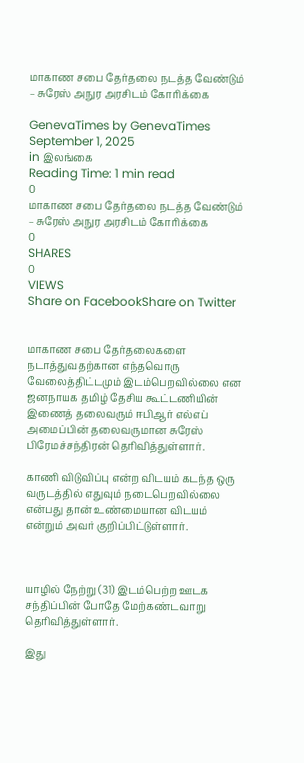மாகாண சபை தேர்தலை நடத்த வேண்டும் – சுரேஸ் அநுர அரசிடம் கோரிக்கை

GenevaTimes by GenevaTimes
September 1, 2025
in இலங்கை
Reading Time: 1 min read
0
மாகாண சபை தேர்தலை நடத்த வேண்டும் – சுரேஸ் அநுர அரசிடம் கோரிக்கை
0
SHARES
0
VIEWS
Share on FacebookShare on Twitter


மாகாண சபை தேர்தலைகளை நடாத்துவதற்கான எந்தவொரு வேலைத்திட்டமும் இடம்பெறவில்லை என ஜனநாயக தமிழ் தேசிய கூட்டணியின் இணைத் தலைவரும் ஈபிஆர் எல்எப் அமைப்பின் தலைவருமான சுரேஸ் பிரேமச்சந்திரன் தெரிவித்துள்ளார்.

காணி விடுவிப்பு என்ற விடயம் கடந்த ஒரு வருடத்தில் எதுவும் நடைபெறவில்லை என்பது தான் உண்மையான விடயம் என்றும் அவர் குறிப்பிட்டுள்ளார்.



யாழில் நேற்று (31) இடம்பெற்ற ஊடக சந்திப்பின் போதே மேற்கண்டவாறு தெரிவித்துள்ளார்.

இது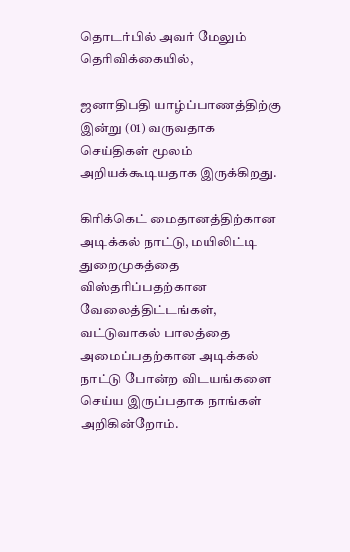தொடர்பில் அவர் மேலும் தெரிவிக்கையில்,

ஜனாதிபதி யாழ்ப்பாணத்திற்கு இன்று (01) வருவதாக செய்திகள் மூலம் அறியக்கூடியதாக இருக்கிறது.

கிரிக்கெட் மைதானத்திற்கான அடிக்கல் நாட்டு, மயிலிட்டி துறைமுகத்தை விஸ்தரிப்பதற்கான வேலைத்திட்டங்கள், வட்டுவாகல் பாலத்தை அமைப்பதற்கான அடிக்கல் நாட்டு போன்ற விடயங்களை செய்ய இருப்பதாக நாங்கள் அறிகின்றோம்.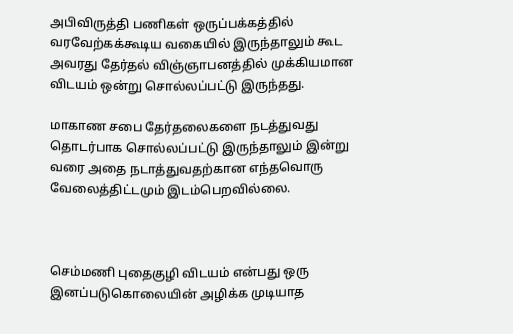அபிவிருத்தி பணிகள் ஒருப்பக்கத்தில் வரவேற்கக்கூடிய வகையில் இருந்தாலும் கூட அவரது தேர்தல் விஞ்ஞாபனத்தில் முக்கியமான விடயம் ஒன்று சொல்லப்பட்டு இருந்தது.

மாகாண சபை தேர்தலைகளை நடத்துவது தொடர்பாக சொல்லப்பட்டு இருந்தாலும் இன்று வரை அதை நடாத்துவதற்கான எந்தவொரு வேலைத்திட்டமும் இடம்பெறவில்லை.



செம்மணி புதைகுழி விடயம் என்பது ஒரு இனப்படுகொலையின் அழிக்க முடியாத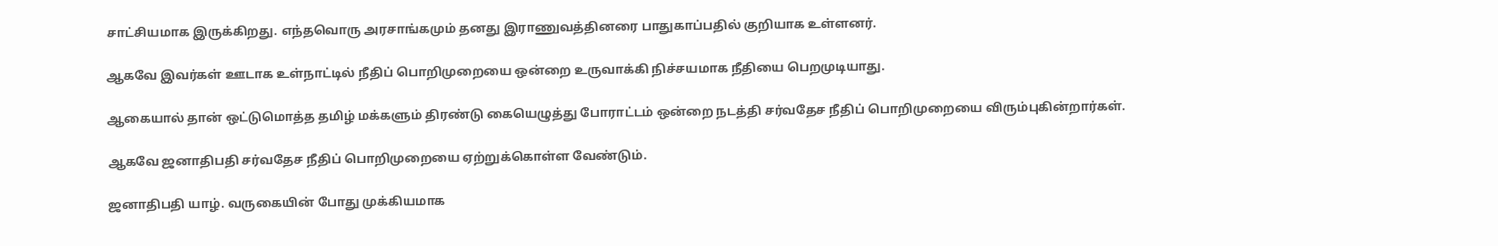சாட்சியமாக இருக்கிறது. எந்தவொரு அரசாங்கமும் தனது இராணுவத்தினரை பாதுகாப்பதில் குறியாக உள்ளனர்.

ஆகவே இவர்கள் ஊடாக உள்நாட்டில் நீதிப் பொறிமுறையை ஒன்றை உருவாக்கி நிச்சயமாக நீதியை பெறமுடியாது.

ஆகையால் தான் ஒட்டுமொத்த தமிழ் மக்களும் திரண்டு கையெழுத்து போராட்டம் ஒன்றை நடத்தி சர்வதேச நீதிப் பொறிமுறையை விரும்புகின்றார்கள்.

ஆகவே ஜனாதிபதி சர்வதேச நீதிப் பொறிமுறையை ஏற்றுக்கொள்ள வேண்டும்.

ஜனாதிபதி யாழ். வருகையின் போது முக்கியமாக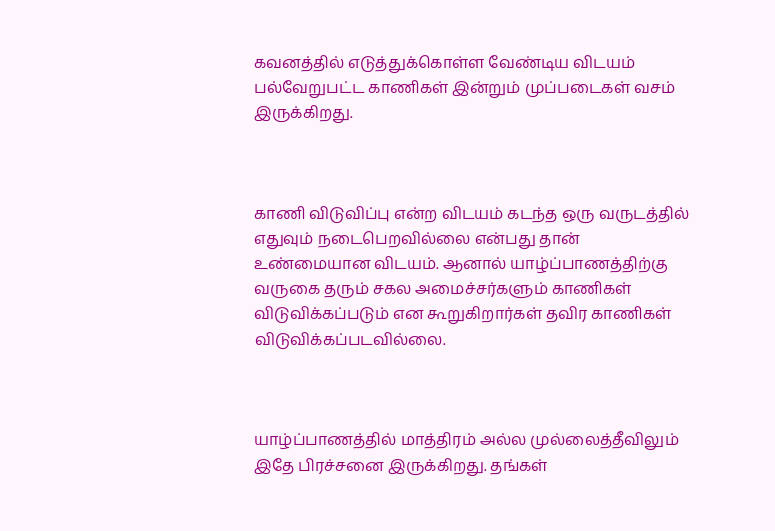கவனத்தில் எடுத்துக்கொள்ள வேண்டிய விடயம் பல்வேறுபட்ட காணிகள் இன்றும் முப்படைகள் வசம் இருக்கிறது.



காணி விடுவிப்பு என்ற விடயம் கடந்த ஒரு வருடத்தில் எதுவும் நடைபெறவில்லை என்பது தான் உண்மையான விடயம். ஆனால் யாழ்ப்பாணத்திற்கு வருகை தரும் சகல அமைச்சர்களும் காணிகள் விடுவிக்கப்படும் என கூறுகிறார்கள் தவிர காணிகள் விடுவிக்கப்படவில்லை.



யாழ்ப்பாணத்தில் மாத்திரம் அல்ல முல்லைத்தீவிலும் இதே பிரச்சனை இருக்கிறது. தங்கள்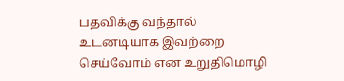பதவிக்கு வந்தால் உடனடியாக இவற்றை செய்வோம் என உறுதிமொழி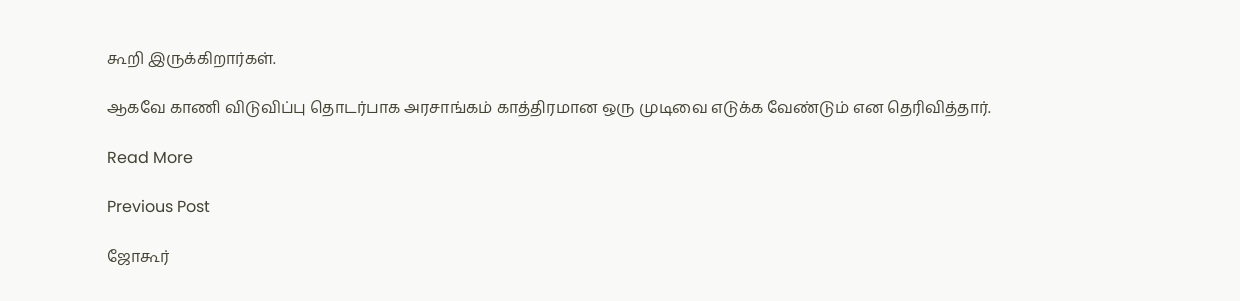கூறி இருக்கிறார்கள்.

ஆகவே காணி விடுவிப்பு தொடர்பாக அரசாங்கம் காத்திரமான ஒரு முடிவை எடுக்க வேண்டும் என தெரிவித்தார்.

Read More

Previous Post

ஜோகூர்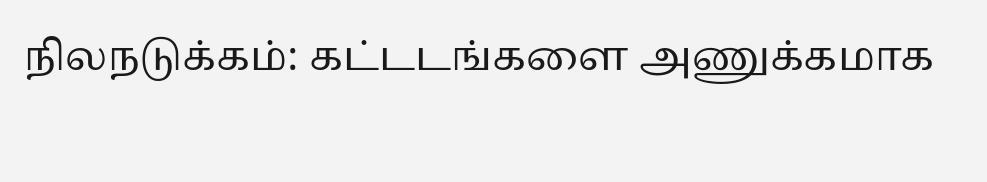நிலநடுக்கம்: கட்டடங்களை அணுக்கமாக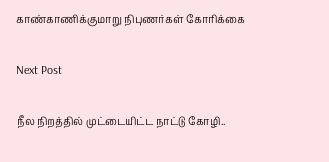காண்காணிக்குமாறு நிபுணர்கள் கோரிக்கை

Next Post

நீல நிறத்தில் முட்டையிட்ட நாட்டு கோழி..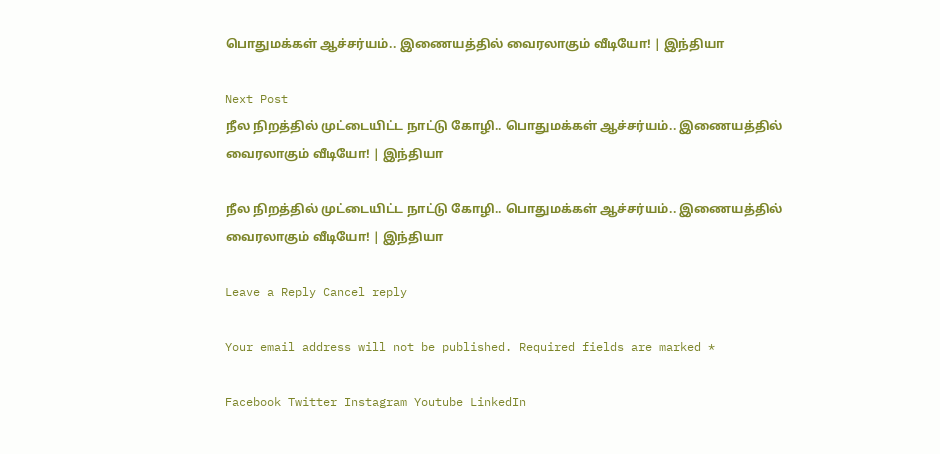பொதுமக்கள் ஆச்சர்யம்.. இணையத்தில் வைரலாகும் வீடியோ! | இந்தியா

Next Post
நீல நிறத்தில் முட்டையிட்ட நாட்டு கோழி.. பொதுமக்கள் ஆச்சர்யம்.. இணையத்தில் வைரலாகும் வீடியோ! | இந்தியா

நீல நிறத்தில் முட்டையிட்ட நாட்டு கோழி.. பொதுமக்கள் ஆச்சர்யம்.. இணையத்தில் வைரலாகும் வீடியோ! | இந்தியா

Leave a Reply Cancel reply

Your email address will not be published. Required fields are marked *

Facebook Twitter Instagram Youtube LinkedIn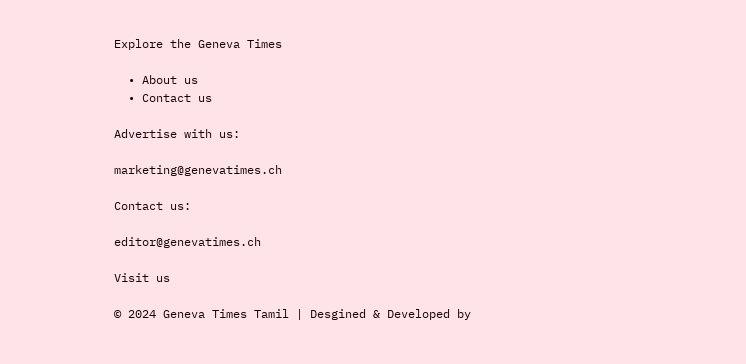Explore the Geneva Times

  • About us
  • Contact us

Advertise with us:

marketing@genevatimes.ch

Contact us:

editor@genevatimes.ch

Visit us

© 2024 Geneva Times Tamil | Desgined & Developed by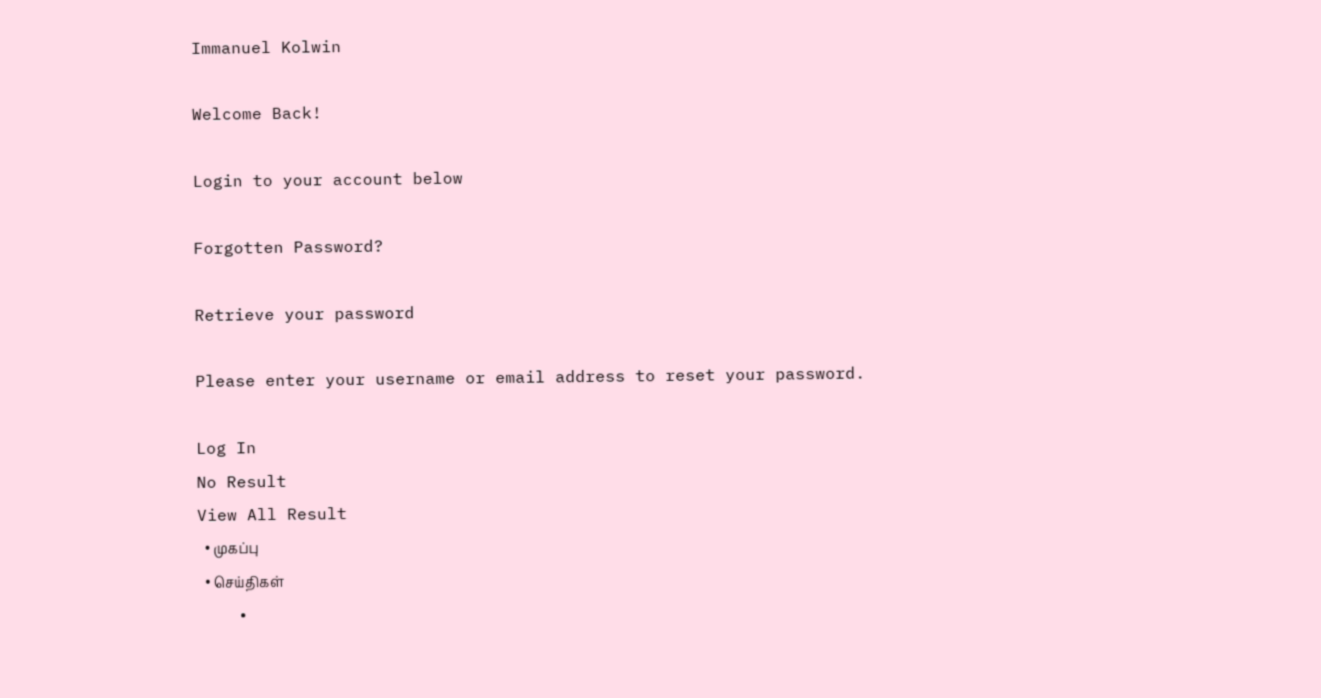Immanuel Kolwin

Welcome Back!

Login to your account below

Forgotten Password?

Retrieve your password

Please enter your username or email address to reset your password.

Log In
No Result
View All Result
  • முகப்பு
  • செய்திகள்
    •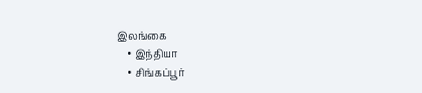இலங்கை
    • இந்தியா
    • சிங்கப்பூர்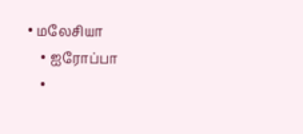• மலேசியா
    • ஐரோப்பா
    •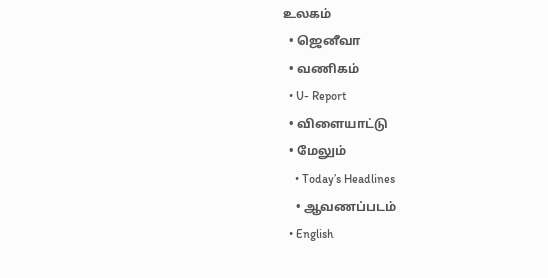உலகம்
  • ஜெனீவா
  • வணிகம்
  • U- Report
  • விளையாட்டு
  • மேலும்
    • Today’s Headlines
    • ஆவணப்படம்
  • English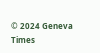© 2024 Geneva Times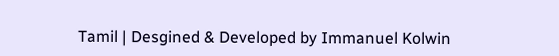Tamil | Desgined & Developed by Immanuel Kolwin